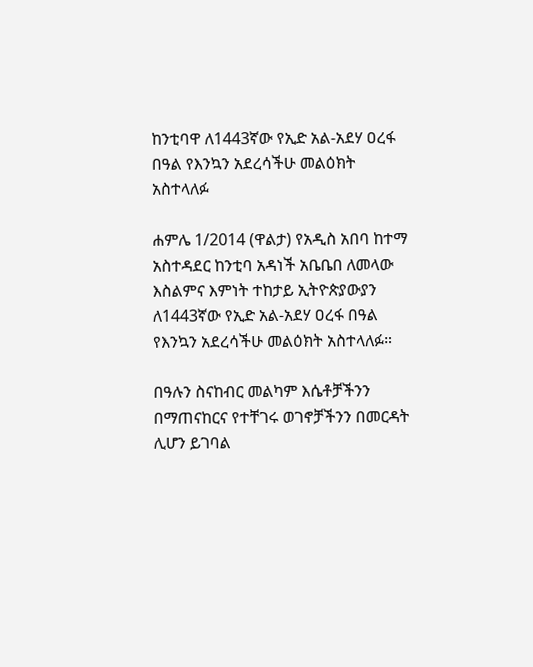ከንቲባዋ ለ1443ኛው የኢድ አል-አደሃ ዐረፋ በዓል የእንኳን አደረሳችሁ መልዕክት አስተላለፉ

ሐምሌ 1/2014 (ዋልታ) የአዲስ አበባ ከተማ አስተዳደር ከንቲባ አዳነች አቤቤበ ለመላው እስልምና እምነት ተከታይ ኢትዮጵያውያን ለ1443ኛው የኢድ አል-አደሃ ዐረፋ በዓል የእንኳን አደረሳችሁ መልዕክት አስተላለፉ።

በዓሉን ስናከብር መልካም እሴቶቻችንን በማጠናከርና የተቸገሩ ወገኖቻችንን በመርዳት ሊሆን ይገባል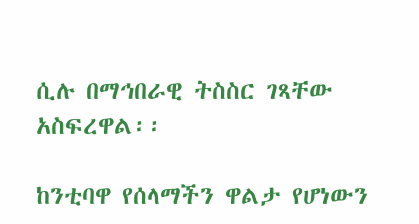ሲሉ በማኅበራዊ ትስስር ገጻቸው አስፍረዋል፡፡

ከንቲባዋ የሰላማችን ዋልታ የሆነውን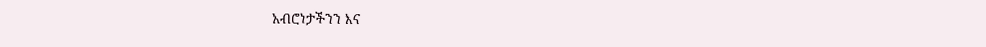አብሮነታችንን እና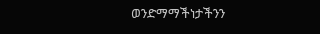ወንድማማችነታችንን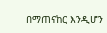በማጠናከር እንዲሆን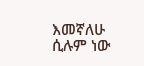እመኛለሁ ሲሉም ነው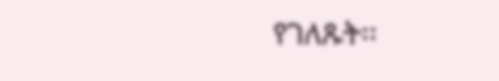የገለጹት፡፡